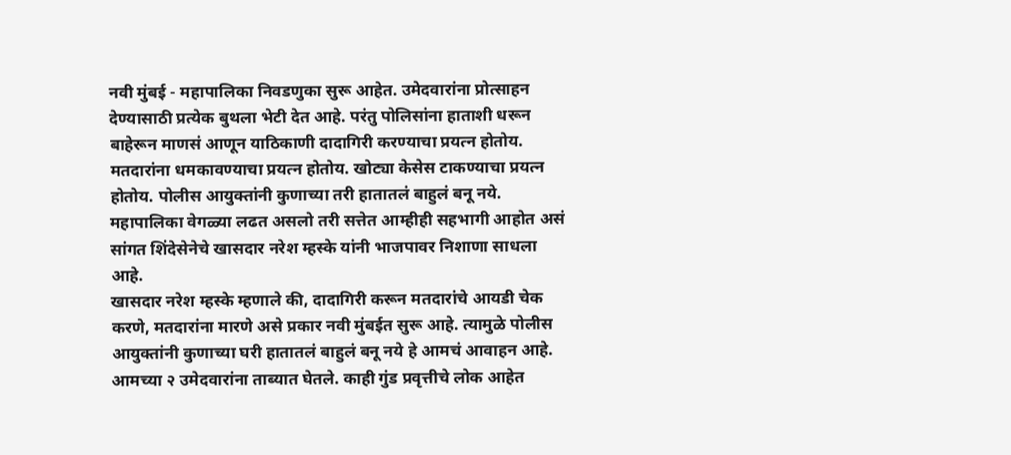नवी मुंबई - महापालिका निवडणुका सुरू आहेत. उमेदवारांना प्रोत्साहन देण्यासाठी प्रत्येक बुथला भेटी देत आहे. परंतु पोलिसांना हाताशी धरून बाहेरून माणसं आणून याठिकाणी दादागिरी करण्याचा प्रयत्न होतोय. मतदारांना धमकावण्याचा प्रयत्न होतोय. खोट्या केसेस टाकण्याचा प्रयत्न होतोय. पोलीस आयुक्तांनी कुणाच्या तरी हातातलं बाहुलं बनू नये. महापालिका वेगळ्या लढत असलो तरी सत्तेत आम्हीही सहभागी आहोत असं सांगत शिंदेसेनेचे खासदार नरेश म्हस्के यांनी भाजपावर निशाणा साधला आहे.
खासदार नरेश म्हस्के म्हणाले की, दादागिरी करून मतदारांचे आयडी चेक करणे, मतदारांना मारणे असे प्रकार नवी मुंबईत सुरू आहे. त्यामुळे पोलीस आयुक्तांनी कुणाच्या घरी हातातलं बाहुलं बनू नये हे आमचं आवाहन आहे. आमच्या २ उमेदवारांना ताब्यात घेतले. काही गुंड प्रवृत्तीचे लोक आहेत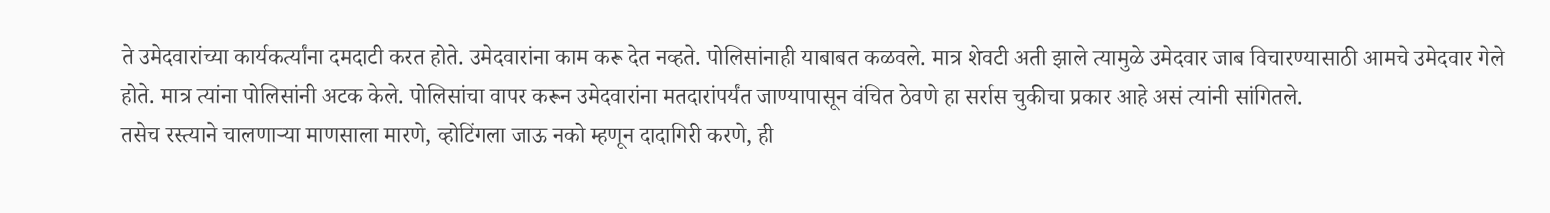ते उमेदवारांच्या कार्यकर्त्यांना दमदाटी करत होते. उमेदवारांना काम करू देत नव्हते. पोलिसांनाही याबाबत कळवले. मात्र शेवटी अती झाले त्यामुळे उमेदवार जाब विचारण्यासाठी आमचे उमेदवार गेले होते. मात्र त्यांना पोलिसांनी अटक केले. पोलिसांचा वापर करून उमेदवारांना मतदारांपर्यंत जाण्यापासून वंचित ठेवणे हा सर्रास चुकीचा प्रकार आहे असं त्यांनी सांगितले.
तसेच रस्त्याने चालणाऱ्या माणसाला मारणे, व्होटिंगला जाऊ नको म्हणून दादागिरी करणे, ही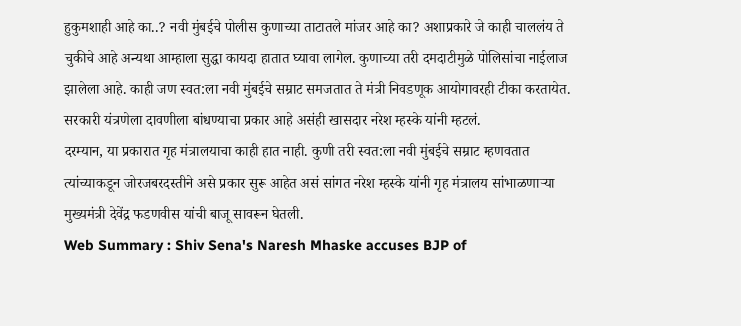हुकुमशाही आहे का..? नवी मुंबईचे पोलीस कुणाच्या ताटातले मांजर आहे का? अशाप्रकारे जे काही चाललंय ते चुकीचे आहे अन्यथा आम्हाला सुद्धा कायदा हातात घ्यावा लागेल. कुणाच्या तरी दमदाटीमुळे पोलिसांचा नाईलाज झालेला आहे. काही जण स्वत:ला नवी मुंबईचे सम्राट समजतात ते मंत्री निवडणूक आयोगावरही टीका करतायेत. सरकारी यंत्रणेला दावणीला बांधण्याचा प्रकार आहे असंही खासदार नरेश म्हस्के यांनी म्हटलं.
दरम्यान, या प्रकारात गृह मंत्रालयाचा काही हात नाही. कुणी तरी स्वत:ला नवी मुंबईचे सम्राट म्हणवतात त्यांच्याकडून जोरजबरदस्तीने असे प्रकार सुरू आहेत असं सांगत नरेश म्हस्के यांनी गृह मंत्रालय सांभाळणाऱ्या मुख्यमंत्री देवेंद्र फडणवीस यांची बाजू सावरून घेतली.
Web Summary : Shiv Sena's Naresh Mhaske accuses BJP of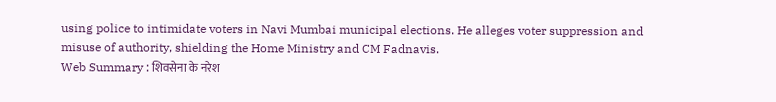using police to intimidate voters in Navi Mumbai municipal elections. He alleges voter suppression and misuse of authority, shielding the Home Ministry and CM Fadnavis.
Web Summary : शिवसेना के नरेश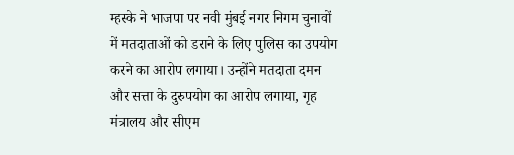म्हस्के ने भाजपा पर नवी मुंबई नगर निगम चुनावों में मतदाताओं को डराने के लिए पुलिस का उपयोग करने का आरोप लगाया। उन्होंने मतदाता दमन और सत्ता के दुरुपयोग का आरोप लगाया, गृह मंत्रालय और सीएम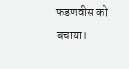फडणवीस को बचाया।